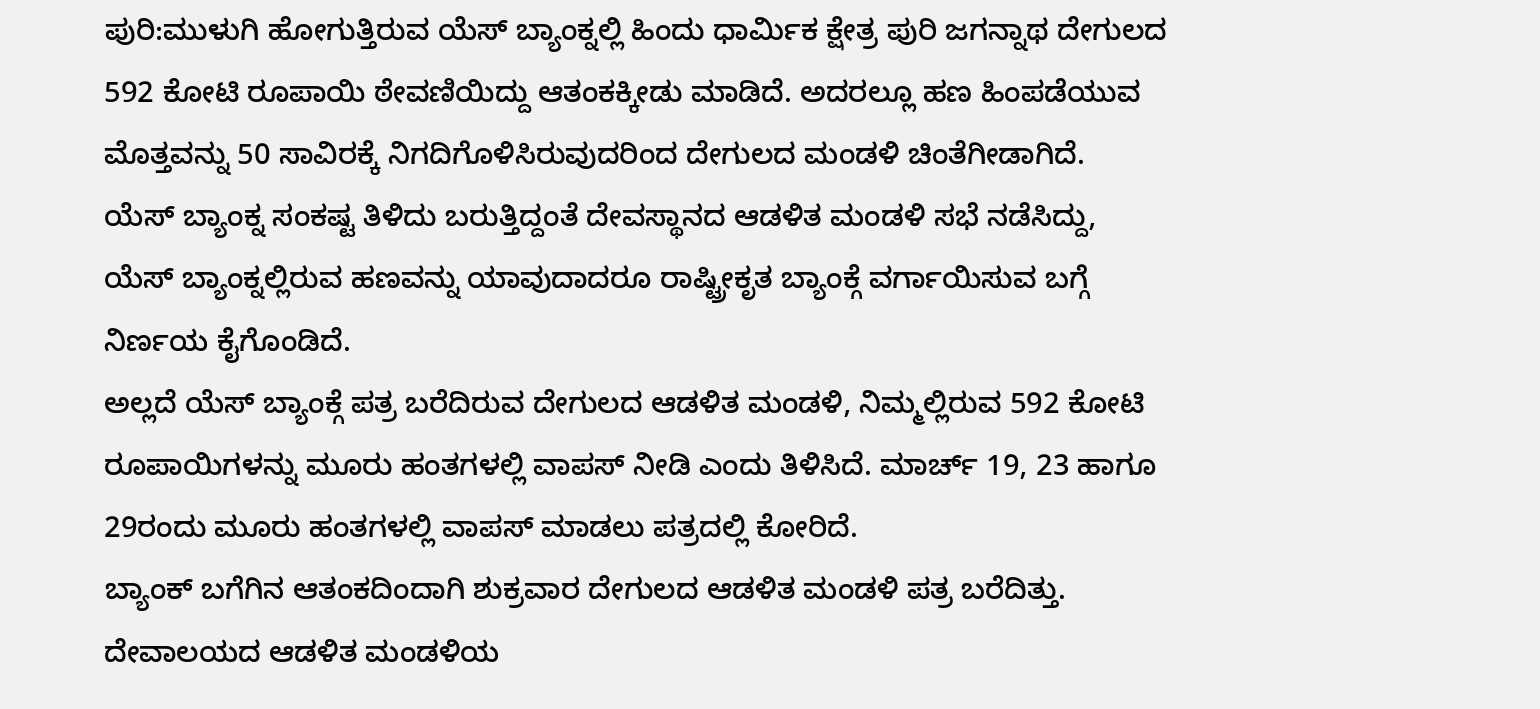ಪುರಿ:ಮುಳುಗಿ ಹೋಗುತ್ತಿರುವ ಯೆಸ್ ಬ್ಯಾಂಕ್ನಲ್ಲಿ ಹಿಂದು ಧಾರ್ಮಿಕ ಕ್ಷೇತ್ರ ಪುರಿ ಜಗನ್ನಾಥ ದೇಗುಲದ 592 ಕೋಟಿ ರೂಪಾಯಿ ಠೇವಣಿಯಿದ್ದು ಆತಂಕಕ್ಕೀಡು ಮಾಡಿದೆ. ಅದರಲ್ಲೂ ಹಣ ಹಿಂಪಡೆಯುವ ಮೊತ್ತವನ್ನು 50 ಸಾವಿರಕ್ಕೆ ನಿಗದಿಗೊಳಿಸಿರುವುದರಿಂದ ದೇಗುಲದ ಮಂಡಳಿ ಚಿಂತೆಗೀಡಾಗಿದೆ.
ಯೆಸ್ ಬ್ಯಾಂಕ್ನ ಸಂಕಷ್ಟ ತಿಳಿದು ಬರುತ್ತಿದ್ದಂತೆ ದೇವಸ್ಥಾನದ ಆಡಳಿತ ಮಂಡಳಿ ಸಭೆ ನಡೆಸಿದ್ದು, ಯೆಸ್ ಬ್ಯಾಂಕ್ನಲ್ಲಿರುವ ಹಣವನ್ನು ಯಾವುದಾದರೂ ರಾಷ್ಟ್ರೀಕೃತ ಬ್ಯಾಂಕ್ಗೆ ವರ್ಗಾಯಿಸುವ ಬಗ್ಗೆ ನಿರ್ಣಯ ಕೈಗೊಂಡಿದೆ.
ಅಲ್ಲದೆ ಯೆಸ್ ಬ್ಯಾಂಕ್ಗೆ ಪತ್ರ ಬರೆದಿರುವ ದೇಗುಲದ ಆಡಳಿತ ಮಂಡಳಿ, ನಿಮ್ಮಲ್ಲಿರುವ 592 ಕೋಟಿ ರೂಪಾಯಿಗಳನ್ನು ಮೂರು ಹಂತಗಳಲ್ಲಿ ವಾಪಸ್ ನೀಡಿ ಎಂದು ತಿಳಿಸಿದೆ. ಮಾರ್ಚ್ 19, 23 ಹಾಗೂ 29ರಂದು ಮೂರು ಹಂತಗಳಲ್ಲಿ ವಾಪಸ್ ಮಾಡಲು ಪತ್ರದಲ್ಲಿ ಕೋರಿದೆ.
ಬ್ಯಾಂಕ್ ಬಗೆಗಿನ ಆತಂಕದಿಂದಾಗಿ ಶುಕ್ರವಾರ ದೇಗುಲದ ಆಡಳಿತ ಮಂಡಳಿ ಪತ್ರ ಬರೆದಿತ್ತು. ದೇವಾಲಯದ ಆಡಳಿತ ಮಂಡಳಿಯ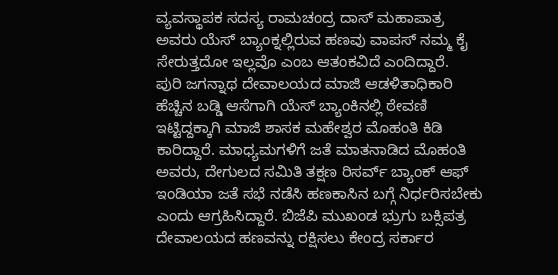ವ್ಯವಸ್ಥಾಪಕ ಸದಸ್ಯ ರಾಮಚಂದ್ರ ದಾಸ್ ಮಹಾಪಾತ್ರ ಅವರು ಯೆಸ್ ಬ್ಯಾಂಕ್ನಲ್ಲಿರುವ ಹಣವು ವಾಪಸ್ ನಮ್ಮ ಕೈ ಸೇರುತ್ತದೋ ಇಲ್ಲವೊ ಎಂಬ ಆತಂಕವಿದೆ ಎಂದಿದ್ದಾರೆ.
ಪುರಿ ಜಗನ್ನಾಥ ದೇವಾಲಯದ ಮಾಜಿ ಆಡಳಿತಾಧಿಕಾರಿ ಹೆಚ್ಚಿನ ಬಡ್ಡಿ ಆಸೆಗಾಗಿ ಯೆಸ್ ಬ್ಯಾಂಕಿನಲ್ಲಿ ಠೇವಣಿ ಇಟ್ಟಿದ್ದಕ್ಕಾಗಿ ಮಾಜಿ ಶಾಸಕ ಮಹೇಶ್ವರ ಮೊಹಂತಿ ಕಿಡಿ ಕಾರಿದ್ದಾರೆ. ಮಾಧ್ಯಮಗಳಿಗೆ ಜತೆ ಮಾತನಾಡಿದ ಮೊಹಂತಿ ಅವರು, ದೇಗುಲದ ಸಮಿತಿ ತಕ್ಷಣ ರಿಸರ್ವ್ ಬ್ಯಾಂಕ್ ಆಫ್ ಇಂಡಿಯಾ ಜತೆ ಸಭೆ ನಡೆಸಿ ಹಣಕಾಸಿನ ಬಗ್ಗೆ ನಿರ್ಧರಿಸಬೇಕು ಎಂದು ಆಗ್ರಹಿಸಿದ್ದಾರೆ. ಬಿಜೆಪಿ ಮುಖಂಡ ಭ್ರುಗು ಬಕ್ಸಿಪತ್ರ ದೇವಾಲಯದ ಹಣವನ್ನು ರಕ್ಷಿಸಲು ಕೇಂದ್ರ ಸರ್ಕಾರ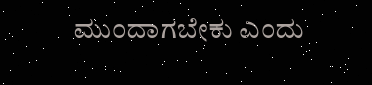ಮುಂದಾಗಬೇಕು ಎಂದು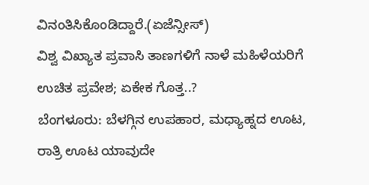ವಿನಂತಿಸಿಕೊಂಡಿದ್ದಾರೆ.(ಏಜೆನ್ಸೀಸ್)
ವಿಶ್ವ ವಿಖ್ಯಾತ ಪ್ರವಾಸಿ ತಾಣಗಳಿಗೆ ನಾಳೆ ಮಹಿಳೆಯರಿಗೆ ಉಚಿತ ಪ್ರವೇಶ; ಏಕೇಕ ಗೊತ್ತ..?
ಬೆಂಗಳೂರು: ಬೆಳಗ್ಗಿನ ಉಪಹಾರ, ಮಧ್ಯಾಹ್ನದ ಊಟ, ರಾತ್ರಿ ಊಟ ಯಾವುದೇ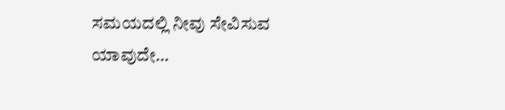ಸಮಯದಲ್ಲಿ ನೀವು ಸೇವಿಸುವ ಯಾವುದೇ…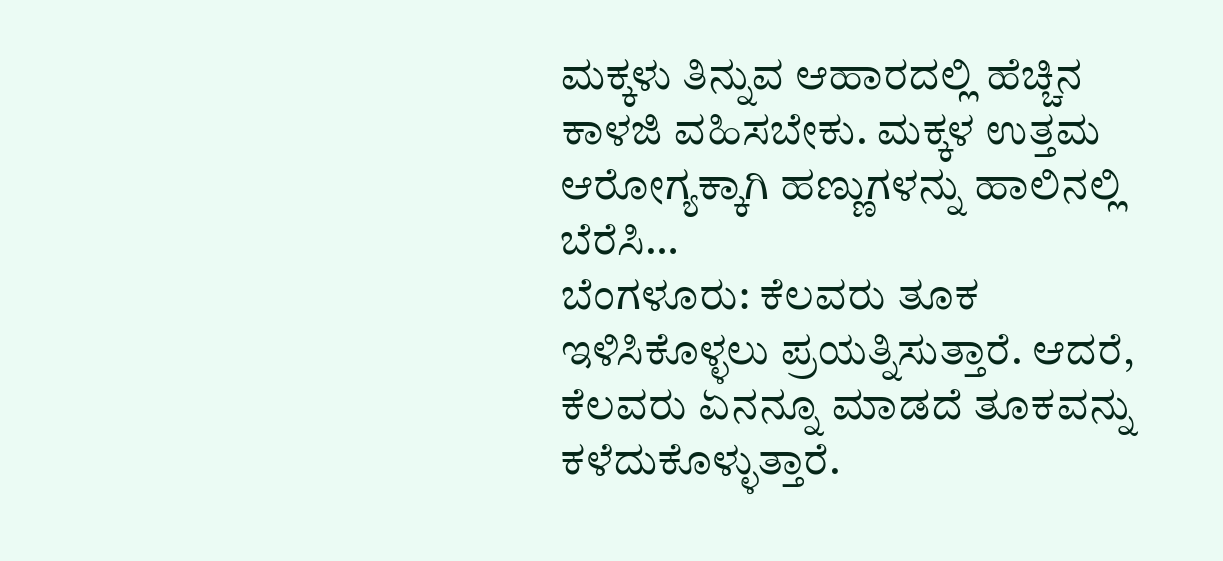ಮಕ್ಕಳು ತಿನ್ನುವ ಆಹಾರದಲ್ಲಿ ಹೆಚ್ಚಿನ ಕಾಳಜಿ ವಹಿಸಬೇಕು. ಮಕ್ಕಳ ಉತ್ತಮ ಆರೋಗ್ಯಕ್ಕಾಗಿ ಹಣ್ಣುಗಳನ್ನು ಹಾಲಿನಲ್ಲಿ ಬೆರೆಸಿ…
ಬೆಂಗಳೂರು: ಕೆಲವರು ತೂಕ ಇಳಿಸಿಕೊಳ್ಳಲು ಪ್ರಯತ್ನಿಸುತ್ತಾರೆ. ಆದರೆ, ಕೆಲವರು ಏನನ್ನೂ ಮಾಡದೆ ತೂಕವನ್ನು ಕಳೆದುಕೊಳ್ಳುತ್ತಾರೆ.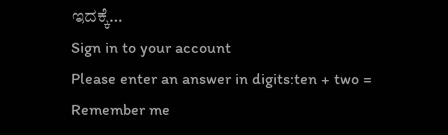ಇದಕ್ಕೆ…
Sign in to your account
Please enter an answer in digits:ten + two =
Remember me